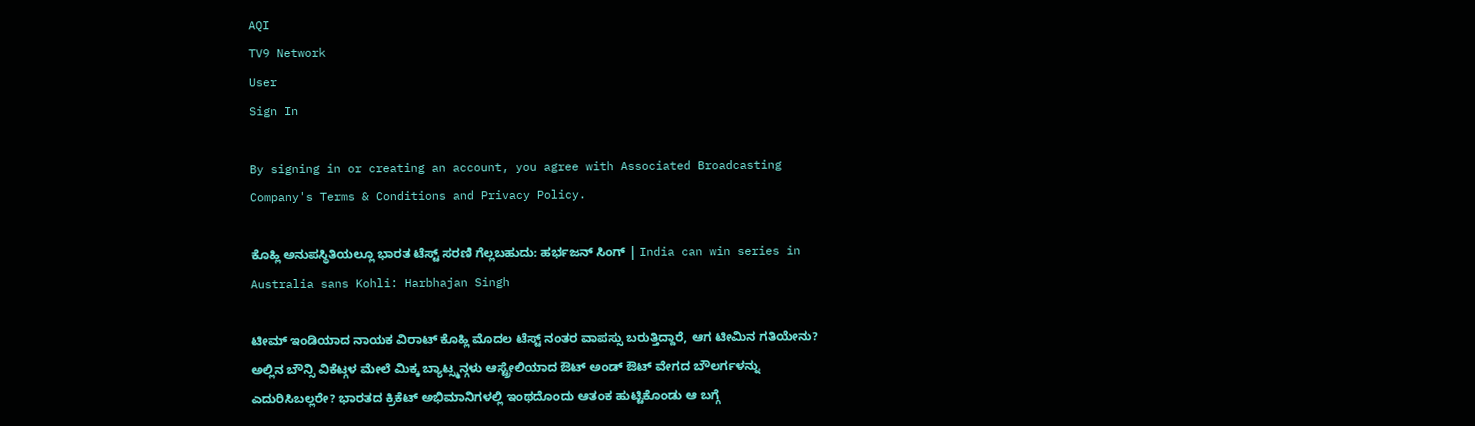AQI
TV9 Network
User
Sign In

By signing in or creating an account, you agree with Associated Broadcasting Company's Terms & Conditions and Privacy Policy.

ಕೊಹ್ಲಿ ಅನುಪಸ್ಥಿತಿಯಲ್ಲೂ ಭಾರತ ಟೆಸ್ಟ್ ಸರಣಿ ಗೆಲ್ಲಬಹುದು: ಹರ್ಭಜನ್ ಸಿಂಗ್ | India can win series in Australia sans Kohli: Harbhajan Singh

ಟೀಮ್ ಇಂಡಿಯಾದ ನಾಯಕ ವಿರಾಟ್ ಕೊಹ್ಲಿ ಮೊದಲ ಟೆಸ್ಟ್ ನಂತರ ವಾಪಸ್ಸು ಬರುತ್ತಿದ್ದಾರೆ, ಆಗ ಟೀಮಿನ ಗತಿಯೇನು? ಅಲ್ಲಿನ ಬೌನ್ಸಿ ವಿಕೆಟ್ಗಳ ಮೇಲೆ ಮಿಕ್ಕ ಬ್ಯಾಟ್ಸ್ಮನ್ಗಳು ಆಸ್ಟ್ರೇಲಿಯಾದ ಔಟ್ ಅಂಡ್ ಔಟ್ ವೇಗದ ಬೌಲರ್ಗಳನ್ನು ಎದುರಿಸಿಬಲ್ಲರೇ? ಭಾರತದ ಕ್ರಿಕೆಟ್ ಅಭಿಮಾನಿಗಳಲ್ಲಿ ಇಂಥದೊಂದು ಆತಂಕ ಹುಟ್ಟಿಕೊಂಡು ಆ ಬಗ್ಗೆ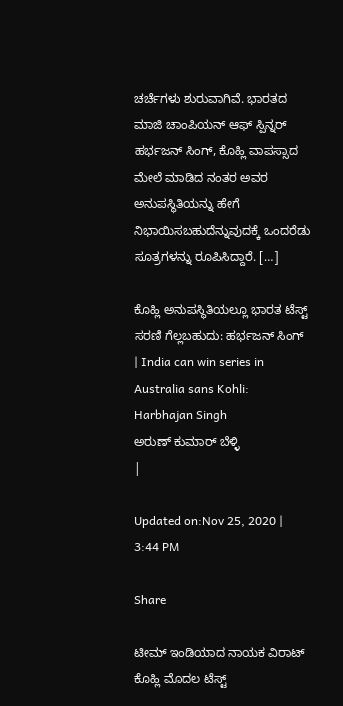ಚರ್ಚೆಗಳು ಶುರುವಾಗಿವೆ. ಭಾರತದ ಮಾಜಿ ಚಾಂಪಿಯನ್ ಆಫ್ ಸ್ಪಿನ್ನರ್ ಹರ್ಭಜನ್ ಸಿಂಗ್, ಕೊಹ್ಲಿ ವಾಪಸ್ಸಾದ ಮೇಲೆ ಮಾಡಿದ ನಂತರ ಅವರ ಅನುಪಸ್ಥಿತಿಯನ್ನು ಹೇಗೆ ನಿಭಾಯಿಸಬಹುದೆನ್ನುವುದಕ್ಕೆ ಒಂದರೆಡು ಸೂತ್ರಗಳನ್ನು ರೂಪಿಸಿದ್ದಾರೆ. […]

ಕೊಹ್ಲಿ ಅನುಪಸ್ಥಿತಿಯಲ್ಲೂ ಭಾರತ ಟೆಸ್ಟ್ ಸರಣಿ ಗೆಲ್ಲಬಹುದು: ಹರ್ಭಜನ್ ಸಿಂಗ್ | India can win series in Australia sans Kohli: Harbhajan Singh
ಅರುಣ್ ಕುಮಾರ್ ಬೆಳ್ಳಿ
|

Updated on:Nov 25, 2020 | 3:44 PM

Share

ಟೀಮ್ ಇಂಡಿಯಾದ ನಾಯಕ ವಿರಾಟ್ ಕೊಹ್ಲಿ ಮೊದಲ ಟೆಸ್ಟ್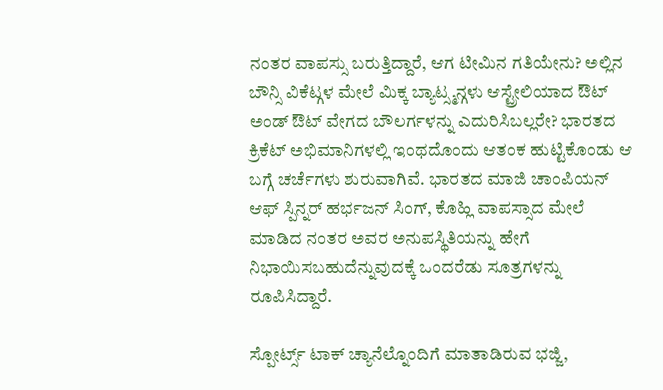ನಂತರ ವಾಪಸ್ಸು ಬರುತ್ತಿದ್ದಾರೆ, ಆಗ ಟೀಮಿನ ಗತಿಯೇನು? ಅಲ್ಲಿನ ಬೌನ್ಸಿ ವಿಕೆಟ್ಗಳ ಮೇಲೆ ಮಿಕ್ಕ ಬ್ಯಾಟ್ಸ್ಮನ್ಗಳು ಆಸ್ಟ್ರೇಲಿಯಾದ ಔಟ್ ಅಂಡ್ ಔಟ್ ವೇಗದ ಬೌಲರ್ಗಳನ್ನು ಎದುರಿಸಿಬಲ್ಲರೇ? ಭಾರತದ ಕ್ರಿಕೆಟ್ ಅಭಿಮಾನಿಗಳಲ್ಲಿ ಇಂಥದೊಂದು ಆತಂಕ ಹುಟ್ಟಿಕೊಂಡು ಆ ಬಗ್ಗೆ ಚರ್ಚೆಗಳು ಶುರುವಾಗಿವೆ. ಭಾರತದ ಮಾಜಿ ಚಾಂಪಿಯನ್ ಆಫ್ ಸ್ಪಿನ್ನರ್ ಹರ್ಭಜನ್ ಸಿಂಗ್, ಕೊಹ್ಲಿ ವಾಪಸ್ಸಾದ ಮೇಲೆ ಮಾಡಿದ ನಂತರ ಅವರ ಅನುಪಸ್ಥಿತಿಯನ್ನು ಹೇಗೆ ನಿಭಾಯಿಸಬಹುದೆನ್ನುವುದಕ್ಕೆ ಒಂದರೆಡು ಸೂತ್ರಗಳನ್ನು ರೂಪಿಸಿದ್ದಾರೆ.

ಸ್ಪೋರ್ಟ್ಸ್ ಟಾಕ್ ಚ್ಯಾನೆಲ್ನೊಂದಿಗೆ ಮಾತಾಡಿರುವ ಭಜ್ಜಿ,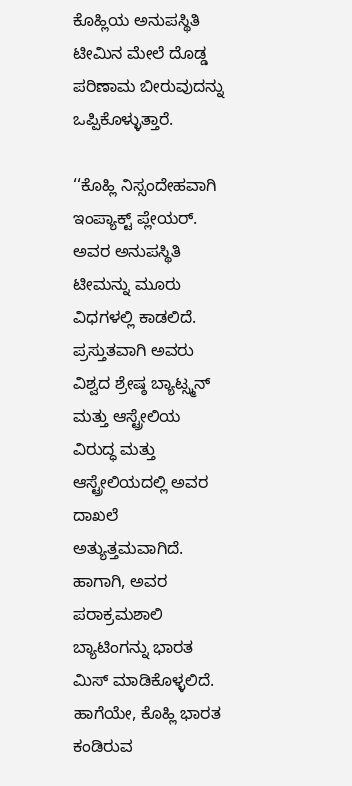ಕೊಹ್ಲಿಯ ಅನುಪಸ್ಥಿತಿ ಟೀಮಿನ ಮೇಲೆ ದೊಡ್ಡ ಪರಿಣಾಮ ಬೀರುವುದನ್ನು ಒಪ್ಪಿಕೊಳ್ಳುತ್ತಾರೆ.

‘‘ಕೊಹ್ಲಿ ನಿಸ್ಸಂದೇಹವಾಗಿ ಇಂಪ್ಯಾಕ್ಟ್ ಪ್ಲೇಯರ್. ಅವರ ಅನುಪಸ್ಥಿತಿ ಟೀಮನ್ನು ಮೂರು ವಿಧಗಳಲ್ಲಿ ಕಾಡಲಿದೆ. ಪ್ರಸ್ತುತವಾಗಿ ಅವರು ವಿಶ್ವದ ಶ್ರೇಷ್ಠ ಬ್ಯಾಟ್ಸ್ಮನ್ ಮತ್ತು ಆಸ್ಟ್ರೇಲಿಯ ವಿರುದ್ಧ ಮತ್ತು ಆಸ್ಟ್ರೇಲಿಯದಲ್ಲಿ ಅವರ ದಾಖಲೆ ಅತ್ಯುತ್ತಮವಾಗಿದೆ. ಹಾಗಾಗಿ, ಅವರ ಪರಾಕ್ರಮಶಾಲಿ ಬ್ಯಾಟಿಂಗನ್ನು ಭಾರತ ಮಿಸ್ ಮಾಡಿಕೊಳ್ಳಲಿದೆ. ಹಾಗೆಯೇ, ಕೊಹ್ಲಿ ಭಾರತ ಕಂಡಿರುವ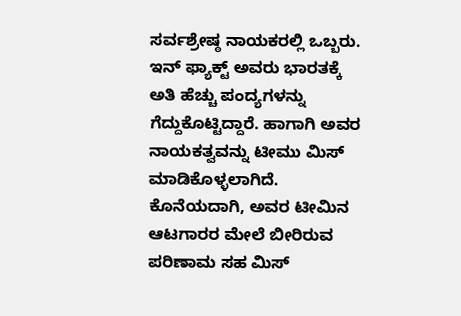ಸರ್ವಶ್ರೇಷ್ಠ ನಾಯಕರಲ್ಲಿ ಒಬ್ಬರು. ಇನ್ ಫ್ಯಾಕ್ಟ್ ಅವರು ಭಾರತಕ್ಕೆ ಅತಿ ಹೆಚ್ಚು ಪಂದ್ಯಗಳನ್ನು ಗೆದ್ದುಕೊಟ್ಟಿದ್ದಾರೆ. ಹಾಗಾಗಿ ಅವರ ನಾಯಕತ್ವವನ್ನು ಟೀಮು ಮಿಸ್ ಮಾಡಿಕೊಳ್ಳಲಾಗಿದೆ. ಕೊನೆಯದಾಗಿ, ಅವರ ಟೀಮಿನ ಆಟಗಾರರ ಮೇಲೆ ಬೀರಿರುವ ಪರಿಣಾಮ ಸಹ ಮಿಸ್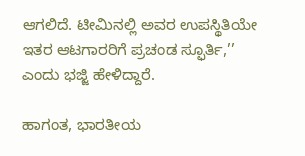ಆಗಲಿದೆ. ಟೀಮಿನಲ್ಲಿ ಅವರ ಉಪಸ್ಥಿತಿಯೇ ಇತರ ಆಟಗಾರರಿಗೆ ಪ್ರಚಂಡ ಸ್ಫೂರ್ತಿ,’’ ಎಂದು ಭಜ್ಜಿ ಹೇಳಿದ್ದಾರೆ.

ಹಾಗಂತ, ಭಾರತೀಯ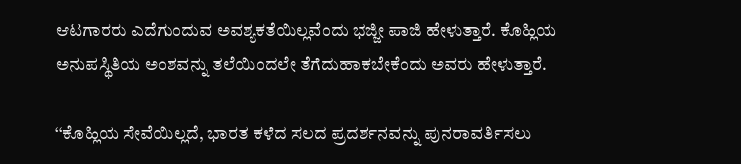ಆಟಗಾರರು ಎದೆಗುಂದುವ ಅವಶ್ಯಕತೆಯಿಲ್ಲವೆಂದು ಭಜ್ಜೀ ಪಾಜಿ ಹೇಳುತ್ತಾರೆ. ಕೊಹ್ಲಿಯ ಅನುಪಸ್ಥಿತಿಯ ಅಂಶವನ್ನು ತಲೆಯಿಂದಲೇ ತೆಗೆದುಹಾಕಬೇಕೆಂದು ಅವರು ಹೇಳುತ್ತಾರೆ.

‘‘ಕೊಹ್ಲಿಯ ಸೇವೆಯಿಲ್ಲದೆ, ಭಾರತ ಕಳೆದ ಸಲದ ಪ್ರದರ್ಶನವನ್ನು ಪುನರಾವರ್ತಿಸಲು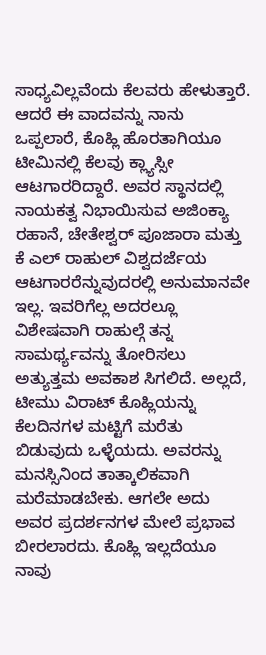ಸಾಧ್ಯವಿಲ್ಲವೆಂದು ಕೆಲವರು ಹೇಳುತ್ತಾರೆ. ಆದರೆ ಈ ವಾದವನ್ನು ನಾನು ಒಪ್ಪಲಾರೆ, ಕೊಹ್ಲಿ ಹೊರತಾಗಿಯೂ ಟೀಮಿನಲ್ಲಿ ಕೆಲವು ಕ್ಲ್ಯಾಸ್ಸೀ ಆಟಗಾರರಿದ್ದಾರೆ. ಅವರ ಸ್ಥಾನದಲ್ಲಿ ನಾಯಕತ್ವ ನಿಭಾಯಿಸುವ ಅಜಿಂಕ್ಯಾ ರಹಾನೆ, ಚೇತೇಶ್ವರ್ ಪೂಜಾರಾ ಮತ್ತು ಕೆ ಎಲ್ ರಾಹುಲ್ ವಿಶ್ವದರ್ಜೆಯ ಆಟಗಾರರೆನ್ನುವುದರಲ್ಲಿ ಅನುಮಾನವೇ ಇಲ್ಲ. ಇವರಿಗೆಲ್ಲ ಅದರಲ್ಲೂ ವಿಶೇಷವಾಗಿ ರಾಹುಲ್ಗೆ ತನ್ನ ಸಾಮರ್ಥ್ಯವನ್ನು ತೋರಿಸಲು ಅತ್ಯುತ್ತಮ ಅವಕಾಶ ಸಿಗಲಿದೆ. ಅಲ್ಲದೆ, ಟೀಮು ವಿರಾಟ್ ಕೊಹ್ಲಿಯನ್ನು ಕೆಲದಿನಗಳ ಮಟ್ಟಿಗೆ ಮರೆತು ಬಿಡುವುದು ಒಳ್ಳೆಯದು. ಅವರನ್ನು ಮನಸ್ಸಿನಿಂದ ತಾತ್ಕಾಲಿಕವಾಗಿ ಮರೆಮಾಡಬೇಕು. ಆಗಲೇ ಅದು ಅವರ ಪ್ರದರ್ಶನಗಳ ಮೇಲೆ ಪ್ರಭಾವ ಬೀರಲಾರದು. ಕೊಹ್ಲಿ ಇಲ್ಲದೆಯೂ ನಾವು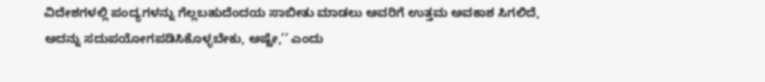ವಿದೇಶಗಳಲ್ಲಿ ಪಂದ್ಯಗಳನ್ನು ಗೆಲ್ಲಬಹುದೆಂದಯ ಸಾಬೀತು ಮಾಡಲು ಅವರಿಗೆ ಉತ್ತಮ ಅವಕಾಶ ಸಿಗಲಿದೆ, ಅದನ್ನು ಸದುಪಯೋಗಪಡಿಸಿಕೊಳ್ಳಬೇಕು, ಅಷ್ಟೇ,’’ ಎಂದು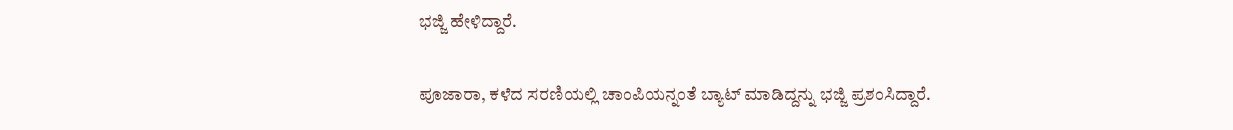ಭಜ್ಜಿ ಹೇಳಿದ್ದಾರೆ.

ಪೂಜಾರಾ, ಕಳೆದ ಸರಣಿಯಲ್ಲಿ ಚಾಂಪಿಯನ್ನಂತೆ ಬ್ಯಾಟ್ ಮಾಡಿದ್ದನ್ನು ಭಜ್ಜಿ ಪ್ರಶಂಸಿದ್ದಾರೆ.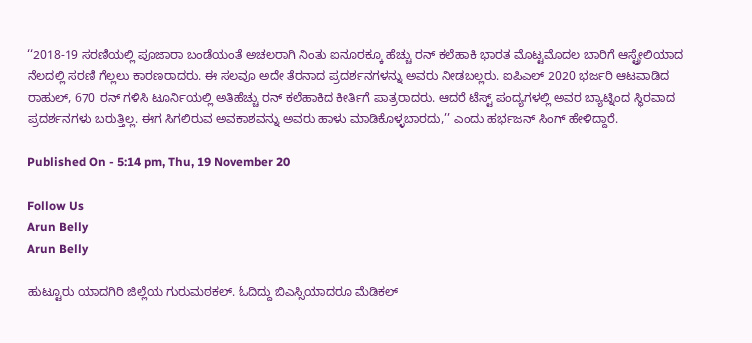‘‘2018-19 ಸರಣಿಯಲ್ಲಿ ಪೂಜಾರಾ ಬಂಡೆಯಂತೆ ಅಚಲರಾಗಿ ನಿಂತು ಐನೂರಕ್ಕೂ ಹೆಚ್ಚು ರನ್ ಕಲೆಹಾಕಿ ಭಾರತ ಮೊಟ್ಟಮೊದಲ ಬಾರಿಗೆ ಆಸ್ಟ್ರೇಲಿಯಾದ ನೆಲದಲ್ಲಿ ಸರಣಿ ಗೆಲ್ಲಲು ಕಾರಣರಾದರು. ಈ ಸಲವೂ ಅದೇ ತೆರನಾದ ಪ್ರದರ್ಶನಗಳನ್ನು ಅವರು ನೀಡಬಲ್ಲರು. ಐಪಿಎಲ್ 2020 ಭರ್ಜರಿ ಆಟವಾಡಿದ ರಾಹುಲ್, 670 ರನ್ ಗಳಿಸಿ ಟೂರ್ನಿಯಲ್ಲಿ ಅತಿಹೆಚ್ಚು ರನ್ ಕಲೆಹಾಕಿದ ಕೀರ್ತಿಗೆ ಪಾತ್ರರಾದರು. ಆದರೆ ಟೆಸ್ಟ್ ಪಂದ್ಯಗಳಲ್ಲಿ ಅವರ ಬ್ಯಾಟ್ನಿಂದ ಸ್ಥಿರವಾದ ಪ್ರದರ್ಶನಗಳು ಬರುತ್ತಿಲ್ಲ. ಈಗ ಸಿಗಲಿರುವ ಅವಕಾಶವನ್ನು ಅವರು ಹಾಳು ಮಾಡಿಕೊಳ್ಳಬಾರದು,’’ ಎಂದು ಹರ್ಭಜನ್ ಸಿಂಗ್ ಹೇಳಿದ್ದಾರೆ.

Published On - 5:14 pm, Thu, 19 November 20

Follow Us
Arun Belly
Arun Belly

ಹುಟ್ಟೂರು ಯಾದಗಿರಿ ಜಿಲ್ಲೆಯ ಗುರುಮಠಕಲ್. ಓದಿದ್ದು ಬಿಎಸ್ಸಿಯಾದರೂ ಮೆಡಿಕಲ್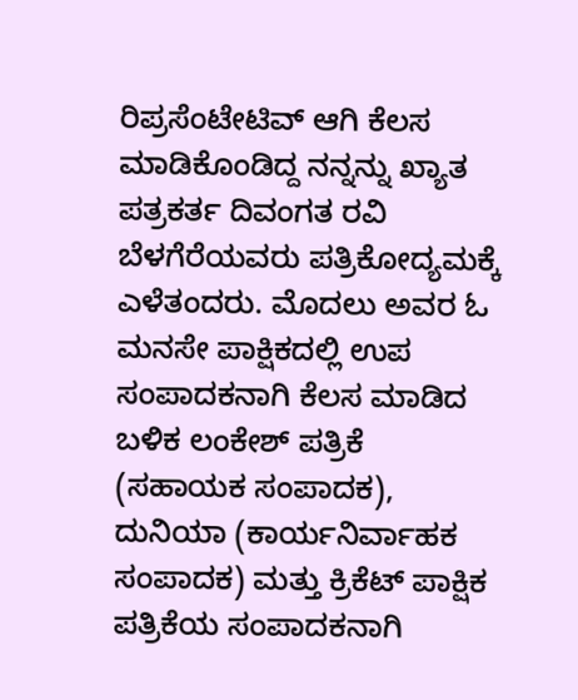ರಿಪ್ರಸೆಂಟೇಟಿವ್ ಆಗಿ ಕೆಲಸ ಮಾಡಿಕೊಂಡಿದ್ದ ನನ್ನನ್ನು ಖ್ಯಾತ ಪತ್ರಕರ್ತ ದಿವಂಗತ ರವಿ ಬೆಳಗೆರೆಯವರು ಪತ್ರಿಕೋದ್ಯಮಕ್ಕೆ ಎಳೆತಂದರು. ಮೊದಲು ಅವರ ಓ ಮನಸೇ ಪಾಕ್ಷಿಕದಲ್ಲಿ ಉಪ ಸಂಪಾದಕನಾಗಿ ಕೆಲಸ ಮಾಡಿದ ಬಳಿಕ ಲಂಕೇಶ್ ಪತ್ರಿಕೆ (ಸಹಾಯಕ ಸಂಪಾದಕ), ದುನಿಯಾ (ಕಾರ್ಯನಿರ್ವಾಹಕ ಸಂಪಾದಕ) ಮತ್ತು ಕ್ರಿಕೆಟ್ ಪಾಕ್ಷಿಕ ಪತ್ರಿಕೆಯ ಸಂಪಾದಕನಾಗಿ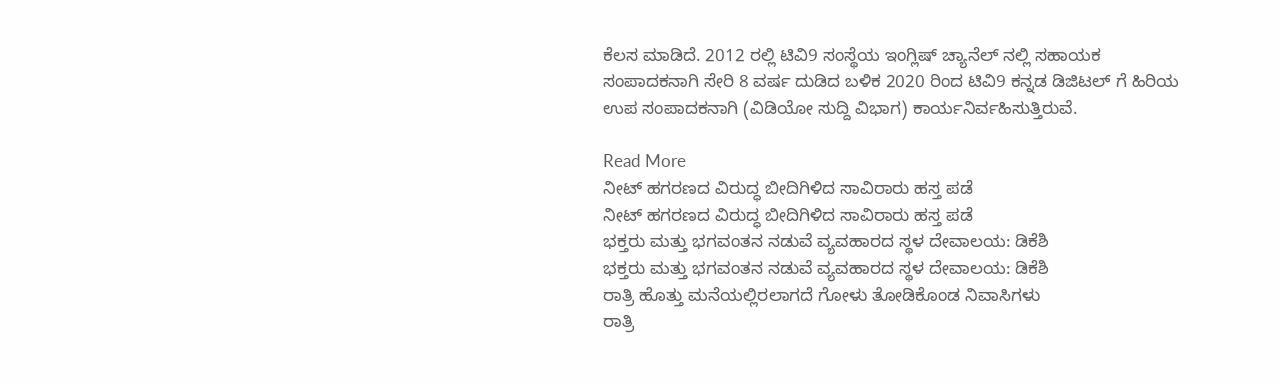ಕೆಲಸ ಮಾಡಿದೆ. 2012 ರಲ್ಲಿ ಟಿವಿ9 ಸಂಸ್ಥೆಯ ಇಂಗ್ಲಿಷ್ ಚ್ಯಾನೆಲ್ ನಲ್ಲಿ ಸಹಾಯಕ ಸಂಪಾದಕನಾಗಿ ಸೇರಿ 8 ವರ್ಷ ದುಡಿದ ಬಳಿಕ 2020 ರಿಂದ ಟಿವಿ9 ಕನ್ನಡ ಡಿಜಿಟಲ್ ಗೆ ಹಿರಿಯ ಉಪ ಸಂಪಾದಕನಾಗಿ (ವಿಡಿಯೋ ಸುದ್ದಿ ವಿಭಾಗ) ಕಾರ್ಯನಿರ್ವಹಿಸುತ್ತಿರುವೆ.

Read More
ನೀಟ್ ಹಗರಣದ ವಿರುದ್ಧ ಬೀದಿಗಿಳಿದ ಸಾವಿರಾರು ಹಸ್ತ ಪಡೆ
ನೀಟ್ ಹಗರಣದ ವಿರುದ್ಧ ಬೀದಿಗಿಳಿದ ಸಾವಿರಾರು ಹಸ್ತ ಪಡೆ
ಭಕ್ತರು ಮತ್ತು ಭಗವಂತನ ನಡುವೆ ವ್ಯವಹಾರದ ಸ್ಥಳ ದೇವಾಲಯ: ಡಿಕೆಶಿ
ಭಕ್ತರು ಮತ್ತು ಭಗವಂತನ ನಡುವೆ ವ್ಯವಹಾರದ ಸ್ಥಳ ದೇವಾಲಯ: ಡಿಕೆಶಿ
ರಾತ್ರಿ ಹೊತ್ತು ಮನೆಯಲ್ಲಿರಲಾಗದೆ ಗೋಳು ತೋಡಿಕೊಂಡ ನಿವಾಸಿಗಳು
ರಾತ್ರಿ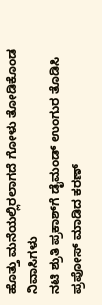ಹೊತ್ತು ಮನೆಯಲ್ಲಿರಲಾಗದೆ ಗೋಳು ತೋಡಿಕೊಂಡ ನಿವಾಸಿಗಳು
ನಟಿ ಶ್ರುತಿ ಪ್ರಕಾಶ್‌ಗೆ ಡೈಮಂಡ್ ಉಂಗುರ ತೊಡಿಸಿ ಪ್ರಪೋಸ್ ಮಾಡಿದ ಕರಣ್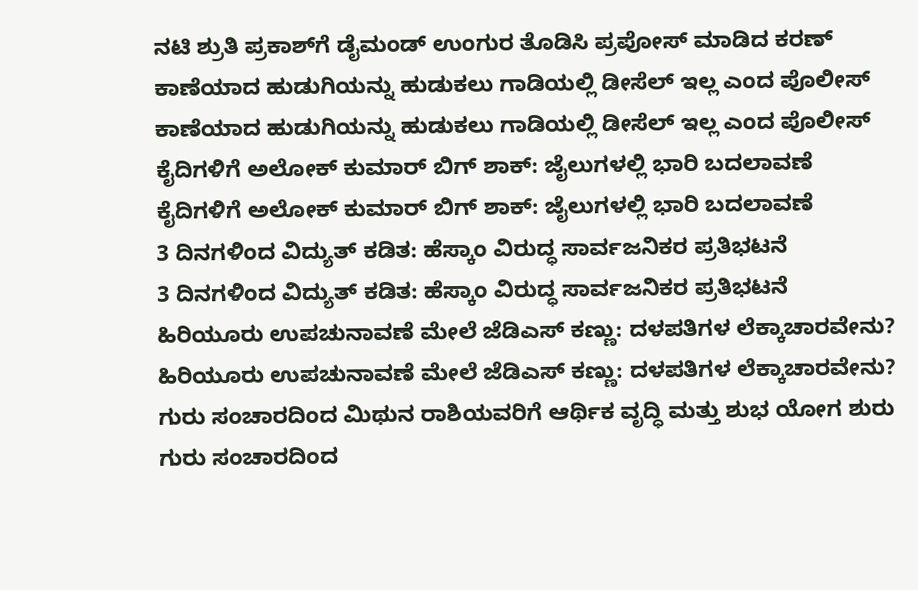ನಟಿ ಶ್ರುತಿ ಪ್ರಕಾಶ್‌ಗೆ ಡೈಮಂಡ್ ಉಂಗುರ ತೊಡಿಸಿ ಪ್ರಪೋಸ್ ಮಾಡಿದ ಕರಣ್
ಕಾಣೆಯಾದ ಹುಡುಗಿಯನ್ನು ಹುಡುಕಲು ಗಾಡಿಯಲ್ಲಿ ಡೀಸೆಲ್ ಇಲ್ಲ ಎಂದ ಪೊಲೀಸ್
ಕಾಣೆಯಾದ ಹುಡುಗಿಯನ್ನು ಹುಡುಕಲು ಗಾಡಿಯಲ್ಲಿ ಡೀಸೆಲ್ ಇಲ್ಲ ಎಂದ ಪೊಲೀಸ್
ಕೈದಿಗಳಿಗೆ ಅಲೋಕ್ ಕುಮಾರ್ ಬಿಗ್ ಶಾಕ್: ಜೈಲುಗಳಲ್ಲಿ ಭಾರಿ ಬದಲಾವಣೆ
ಕೈದಿಗಳಿಗೆ ಅಲೋಕ್ ಕುಮಾರ್ ಬಿಗ್ ಶಾಕ್: ಜೈಲುಗಳಲ್ಲಿ ಭಾರಿ ಬದಲಾವಣೆ
3 ದಿನಗಳಿಂದ ವಿದ್ಯುತ್ ಕಡಿತ: ಹೆಸ್ಕಾಂ ವಿರುದ್ಧ ಸಾರ್ವಜನಿಕರ ಪ್ರತಿಭಟನೆ
3 ದಿನಗಳಿಂದ ವಿದ್ಯುತ್ ಕಡಿತ: ಹೆಸ್ಕಾಂ ವಿರುದ್ಧ ಸಾರ್ವಜನಿಕರ ಪ್ರತಿಭಟನೆ
ಹಿರಿಯೂರು ಉಪಚುನಾವಣೆ ಮೇಲೆ ಜೆಡಿಎಸ್ ಕಣ್ಣು: ದಳಪತಿಗಳ ಲೆಕ್ಕಾಚಾರವೇನು?
ಹಿರಿಯೂರು ಉಪಚುನಾವಣೆ ಮೇಲೆ ಜೆಡಿಎಸ್ ಕಣ್ಣು: ದಳಪತಿಗಳ ಲೆಕ್ಕಾಚಾರವೇನು?
ಗುರು ಸಂಚಾರದಿಂದ ಮಿಥುನ ರಾಶಿಯವರಿಗೆ ಆರ್ಥಿಕ ವೃದ್ಧಿ ಮತ್ತು ಶುಭ ಯೋಗ ಶುರು
ಗುರು ಸಂಚಾರದಿಂದ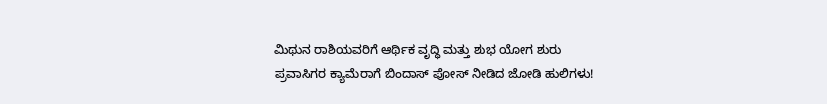ಮಿಥುನ ರಾಶಿಯವರಿಗೆ ಆರ್ಥಿಕ ವೃದ್ಧಿ ಮತ್ತು ಶುಭ ಯೋಗ ಶುರು
ಪ್ರವಾಸಿಗರ ಕ್ಯಾಮೆರಾಗೆ ಬಿಂದಾಸ್ ಪೋಸ್ ನೀಡಿದ ಜೋಡಿ ಹುಲಿಗಳು!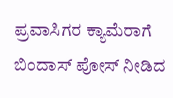ಪ್ರವಾಸಿಗರ ಕ್ಯಾಮೆರಾಗೆ ಬಿಂದಾಸ್ ಪೋಸ್ ನೀಡಿದ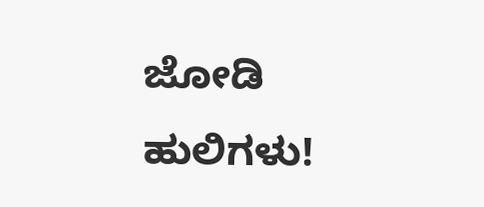ಜೋಡಿ ಹುಲಿಗಳು!